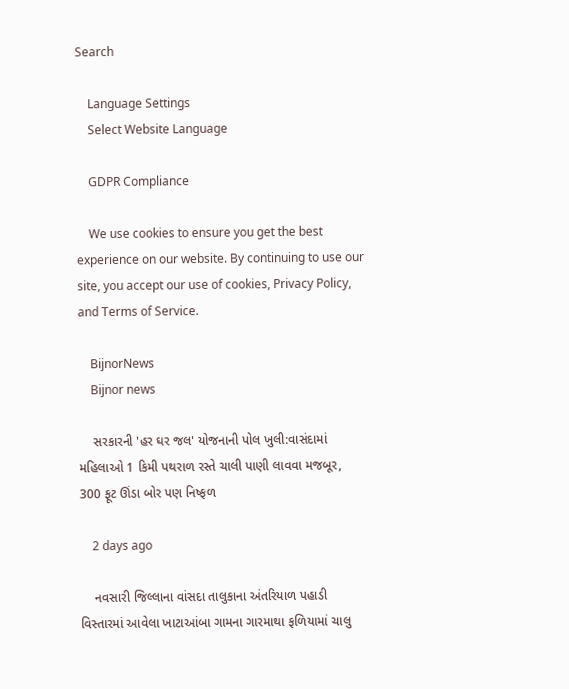Search

    Language Settings
    Select Website Language

    GDPR Compliance

    We use cookies to ensure you get the best experience on our website. By continuing to use our site, you accept our use of cookies, Privacy Policy, and Terms of Service.

    BijnorNews
    Bijnor news

    સરકારની 'હર ઘર જલ' યોજનાની પોલ ખુલી:વાસંદામાં મહિલાઓ 1 કિમી પથરાળ રસ્તે ચાલી પાણી લાવવા મજબૂર, 300 ફૂટ ઊંડા બોર પણ નિષ્ફળ

    2 days ago

    નવસારી જિલ્લાના વાંસદા તાલુકાના અંતરિયાળ પહાડી વિસ્તારમાં આવેલા ખાટાઆંબા ગામના ગારમાથા ફળિયામાં ચાલુ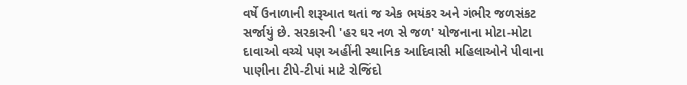વર્ષે ઉનાળાની શરૂઆત થતાં જ એક ભયંકર અને ગંભીર જળસંકટ સર્જાયું છે. સરકારની 'હર ઘર નળ સે જળ' યોજનાના મોટા-મોટા દાવાઓ વચ્ચે પણ અહીંની સ્થાનિક આદિવાસી મહિલાઓને પીવાના પાણીના ટીપે-ટીપાં માટે રોજિંદો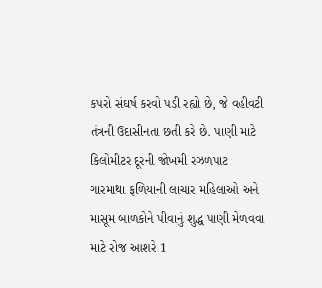કપરો સંઘર્ષ કરવો પડી રહ્યો છે, જે વહીવટી તંત્રની ઉદાસીનતા છતી કરે છે. પાણી માટે કિલોમીટર દૂરની જોખમી રઝળપાટ ગારમાથા ફળિયાની લાચાર મહિલાઓ અને માસૂમ બાળકોને પીવાનું શુદ્ધ પાણી મેળવવા માટે રોજ આશરે 1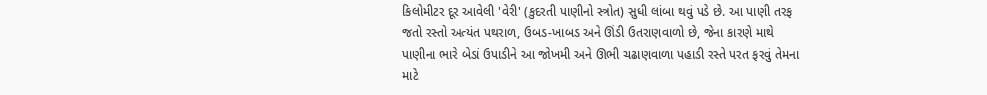કિલોમીટર દૂર આવેલી 'વેરી' (કુદરતી પાણીનો સ્ત્રોત) સુધી લાંબા થવું પડે છે. આ પાણી તરફ જતો રસ્તો અત્યંત પથરાળ, ઉબડ-ખાબડ અને ઊંડી ઉતરાણવાળો છે, જેના કારણે માથે પાણીના ભારે બેડાં ઉપાડીને આ જોખમી અને ઊભી ચઢાણવાળા પહાડી રસ્તે પરત ફરવું તેમના માટે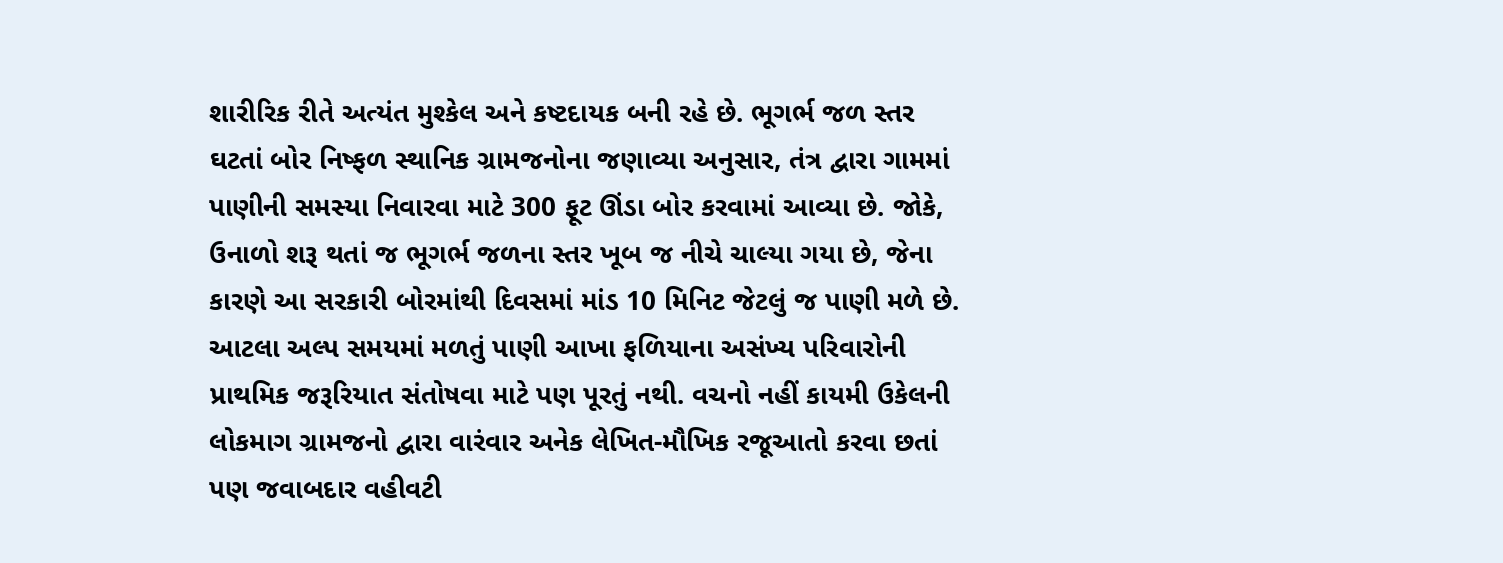શારીરિક રીતે અત્યંત મુશ્કેલ અને કષ્ટદાયક બની રહે છે. ભૂગર્ભ જળ સ્તર ઘટતાં બોર નિષ્ફળ સ્થાનિક ગ્રામજનોના જણાવ્યા અનુસાર, તંત્ર દ્વારા ગામમાં પાણીની સમસ્યા નિવારવા માટે 300 ફૂટ ઊંડા બોર કરવામાં આવ્યા છે. જોકે, ઉનાળો શરૂ થતાં જ ભૂગર્ભ જળના સ્તર ખૂબ જ નીચે ચાલ્યા ગયા છે, જેના કારણે આ સરકારી બોરમાંથી દિવસમાં માંડ 10 મિનિટ જેટલું જ પાણી મળે છે. આટલા અલ્પ સમયમાં મળતું પાણી આખા ફળિયાના અસંખ્ય પરિવારોની પ્રાથમિક જરૂરિયાત સંતોષવા માટે પણ પૂરતું નથી. વચનો નહીં કાયમી ઉકેલની લોકમાગ ગ્રામજનો દ્વારા વારંવાર અનેક લેખિત-મૌખિક રજૂઆતો કરવા છતાં પણ જવાબદાર વહીવટી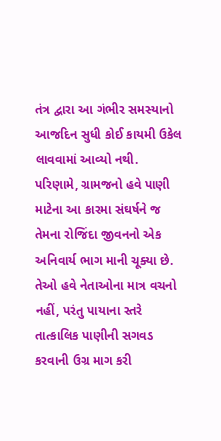તંત્ર દ્વારા આ ગંભીર સમસ્યાનો આજદિન સુધી કોઈ કાયમી ઉકેલ લાવવામાં આવ્યો નથી. પરિણામે, ગ્રામજનો હવે પાણી માટેના આ કારમા સંઘર્ષને જ તેમના રોજિંદા જીવનનો એક અનિવાર્ય ભાગ માની ચૂક્યા છે. તેઓ હવે નેતાઓના માત્ર વચનો નહીં, પરંતુ પાયાના સ્તરે તાત્કાલિક પાણીની સગવડ કરવાની ઉગ્ર માગ કરી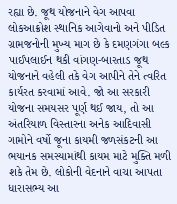રહ્યા છે. જૂથ યોજનાને વેગ આપવા લોકઆક્રોશ સ્થાનિક આગેવાનો અને પીડિત ગ્રામજનોની મુખ્ય માગ છે કે દમણગંગા બલ્ક પાઈપલાઈન થકી વાંગણ-બારતાડ જૂથ યોજનાને વહેલી તકે વેગ આપીને તેને ત્વરિત કાર્યરત કરવામાં આવે. જો આ સરકારી યોજના સમયસર પૂર્ણ થઈ જાય, તો આ અંતરિયાળ વિસ્તારના અનેક આદિવાસી ગામોને વર્ષો જૂના કાયમી જળસંકટની આ ભયાનક સમસ્યામાંથી કાયમ માટે મુક્તિ મળી શકે તેમ છે. લોકોની વેદનાને વાચા આપતા ધારાસભ્ય આ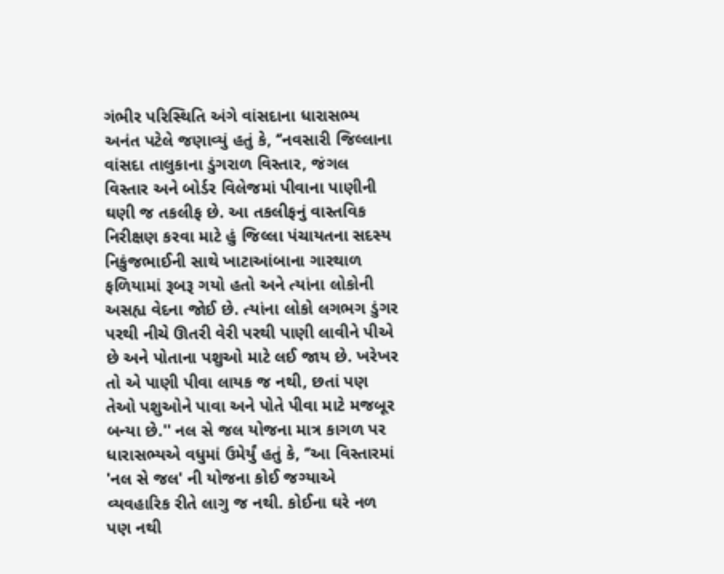ગંભીર પરિસ્થિતિ અંગે વાંસદાના ધારાસભ્ય અનંત પટેલે જણાવ્યું હતું કે, ‘’નવસારી જિલ્લાના વાંસદા તાલુકાના ડુંગરાળ વિસ્તાર, જંગલ વિસ્તાર અને બોર્ડર વિલેજમાં પીવાના પાણીની ઘણી જ તકલીફ છે. આ તકલીફનું વાસ્તવિક નિરીક્ષણ કરવા માટે હું જિલ્લા પંચાયતના સદસ્ય નિકુંજભાઈની સાથે ખાટાઆંબાના ગારથાળ ફળિયામાં રૂબરૂ ગયો હતો અને ત્યાંના લોકોની અસહ્ય વેદના જોઈ છે. ત્યાંના લોકો લગભગ ડુંગર પરથી નીચે ઊતરી વેરી પરથી પાણી લાવીને પીએ છે અને પોતાના પશુઓ માટે લઈ જાય છે. ખરેખર તો એ પાણી પીવા લાયક જ નથી, છતાં પણ તેઓ પશુઓને પાવા અને પોતે પીવા માટે મજબૂર બન્યા છે.'' નલ સે જલ યોજના માત્ર કાગળ પર ધારાસભ્યએ વધુમાં ઉમેર્યું હતું કે, ‘’આ વિસ્તારમાં 'નલ સે જલ' ની યોજના કોઈ જગ્યાએ વ્યવહારિક રીતે લાગુ જ નથી. કોઈના ઘરે નળ પણ નથી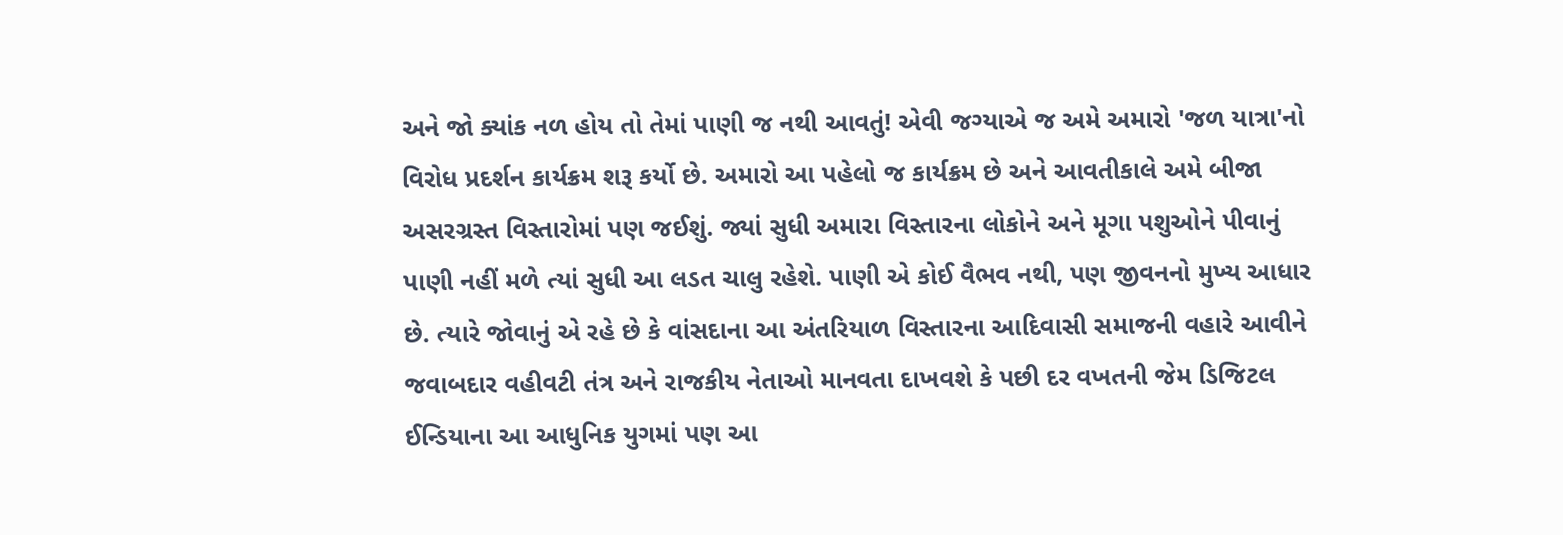અને જો ક્યાંક નળ હોય તો તેમાં પાણી જ નથી આવતું! એવી જગ્યાએ જ અમે અમારો 'જળ યાત્રા'નો વિરોધ પ્રદર્શન કાર્યક્રમ શરૂ કર્યો છે. અમારો આ પહેલો જ કાર્યક્રમ છે અને આવતીકાલે અમે બીજા અસરગ્રસ્ત વિસ્તારોમાં પણ જઈશું. જ્યાં સુધી અમારા વિસ્તારના લોકોને અને મૂગા પશુઓને પીવાનું પાણી નહીં મળે ત્યાં સુધી આ લડત ચાલુ રહેશે. પાણી એ કોઈ વૈભવ નથી, પણ જીવનનો મુખ્ય આધાર છે. ત્યારે જોવાનું એ રહે છે કે વાંસદાના આ અંતરિયાળ વિસ્તારના આદિવાસી સમાજની વહારે આવીને જવાબદાર વહીવટી તંત્ર અને રાજકીય નેતાઓ માનવતા દાખવશે કે પછી દર વખતની જેમ ડિજિટલ ઈન્ડિયાના આ આધુનિક યુગમાં પણ આ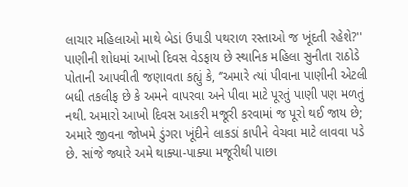લાચાર મહિલાઓ માથે બેડાં ઉપાડી પથરાળ રસ્તાઓ જ ખૂંદતી રહેશે?'' પાણીની શોધમાં આખો દિવસ વેડફાય છે સ્થાનિક મહિલા સુનીતા રાઠોડે પોતાની આપવીતી જણાવતા કહ્યું કે, ‘’અમારે ત્યાં પીવાના પાણીની એટલી બધી તકલીફ છે કે અમને વાપરવા અને પીવા માટે પૂરતું પાણી પણ મળતું નથી. અમારો આખો દિવસ આકરી મજૂરી કરવામાં જ પૂરો થઈ જાય છે; અમારે જીવના જોખમે ડુંગરા ખૂંદીને લાકડાં કાપીને વેચવા માટે લાવવા પડે છે. સાંજે જ્યારે અમે થાક્યા-પાક્યા મજૂરીથી પાછા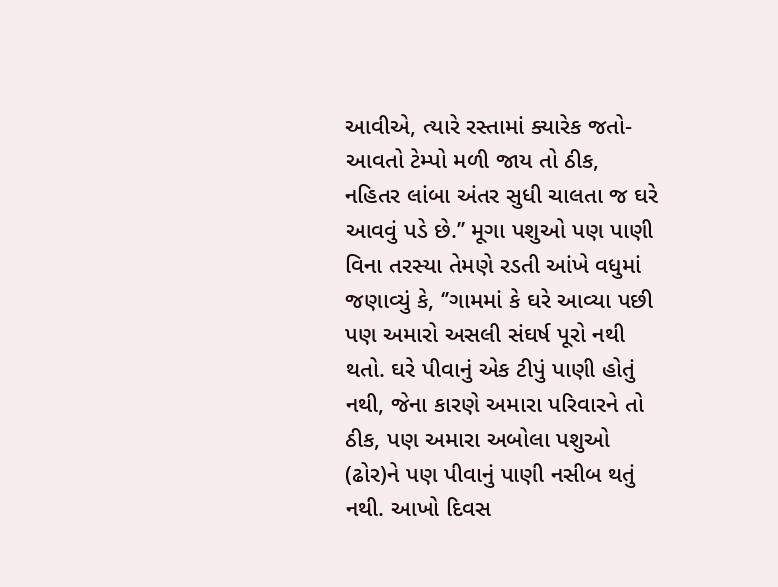આવીએ, ત્યારે રસ્તામાં ક્યારેક જતો-આવતો ટેમ્પો મળી જાય તો ઠીક, નહિતર લાંબા અંતર સુધી ચાલતા જ ઘરે આવવું પડે છે.’’ મૂગા પશુઓ પણ પાણી વિના તરસ્યા તેમણે રડતી આંખે વધુમાં જણાવ્યું કે, ‘’ગામમાં કે ઘરે આવ્યા પછી પણ અમારો અસલી સંઘર્ષ પૂરો નથી થતો. ઘરે પીવાનું એક ટીપું પાણી હોતું નથી, જેના કારણે અમારા પરિવારને તો ઠીક, પણ અમારા અબોલા પશુઓ (ઢોર)ને પણ પીવાનું પાણી નસીબ થતું નથી. આખો દિવસ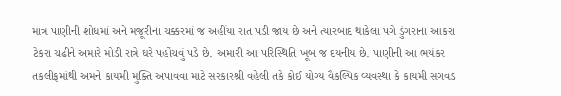માત્ર પાણીની શોધમાં અને મજૂરીના ચક્કરમાં જ અહીંયા રાત પડી જાય છે અને ત્યારબાદ થાકેલા પગે ડુંગરાના આકરા ટેકરા ચઢીને અમારે મોડી રાત્રે ઘરે પહોંચવું પડે છે. અમારી આ પરિસ્થિતિ ખૂબ જ દયનીય છે. પાણીની આ ભયંકર તકલીફમાંથી અમને કાયમી મુક્તિ અપાવવા માટે સરકારશ્રી વહેલી તકે કોઈ યોગ્ય વૈકલ્પિક વ્યવસ્થા કે કાયમી સગવડ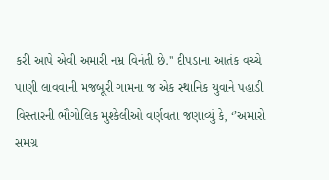કરી આપે એવી અમારી નમ્ર વિનંતી છે.'' દીપડાના આતંક વચ્ચે પાણી લાવવાની મજબૂરી ગામના જ એક સ્થાનિક યુવાને પહાડી વિસ્તારની ભૌગોલિક મુશ્કેલીઓ વર્ણવતા જણાવ્યું કે, ‘’અમારો સમગ્ર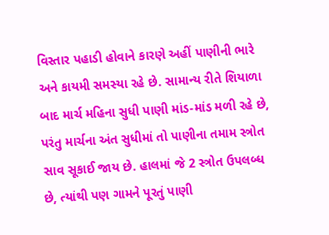વિસ્તાર પહાડી હોવાને કારણે અહીં પાણીની ભારે અને કાયમી સમસ્યા રહે છે. સામાન્ય રીતે શિયાળા બાદ માર્ચ મહિના સુધી પાણી માંડ-માંડ મળી રહે છે, પરંતુ માર્ચના અંત સુધીમાં તો પાણીના તમામ સ્ત્રોત સાવ સૂકાઈ જાય છે. હાલમાં જે 2 સ્ત્રોત ઉપલબ્ધ છે, ત્યાંથી પણ ગામને પૂરતું પાણી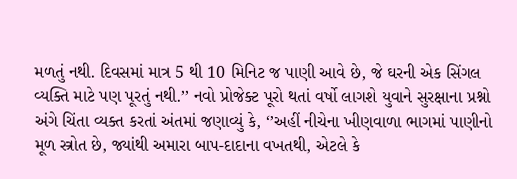મળતું નથી. દિવસમાં માત્ર 5 થી 10 મિનિટ જ પાણી આવે છે, જે ઘરની એક સિંગલ વ્યક્તિ માટે પણ પૂરતું નથી.’’ નવો પ્રોજેક્ટ પૂરો થતાં વર્ષો લાગશે યુવાને સુરક્ષાના પ્રશ્નો અંગે ચિંતા વ્યક્ત કરતાં અંતમાં જણાવ્યું કે, ‘’અહીં નીચેના ખીણવાળા ભાગમાં પાણીનો મૂળ સ્ત્રોત છે, જ્યાંથી અમારા બાપ-દાદાના વખતથી, એટલે કે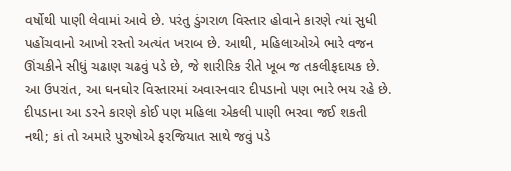વર્ષોથી પાણી લેવામાં આવે છે. પરંતુ ડુંગરાળ વિસ્તાર હોવાને કારણે ત્યાં સુધી પહોંચવાનો આખો રસ્તો અત્યંત ખરાબ છે. આથી, મહિલાઓએ ભારે વજન ઊંચકીને સીધું ચઢાણ ચઢવું પડે છે, જે શારીરિક રીતે ખૂબ જ તકલીફદાયક છે. આ ઉપરાંત, આ ઘનઘોર વિસ્તારમાં અવારનવાર દીપડાનો પણ ભારે ભય રહે છે. દીપડાના આ ડરને કારણે કોઈ પણ મહિલા એકલી પાણી ભરવા જઈ શકતી નથી; કાં તો અમારે પુરુષોએ ફરજિયાત સાથે જવું પડે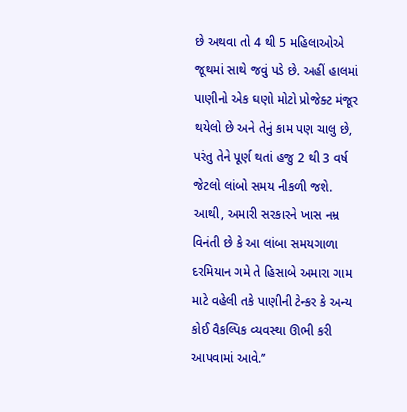છે અથવા તો 4 થી 5 મહિલાઓએ જૂથમાં સાથે જવું પડે છે. અહીં હાલમાં પાણીનો એક ઘણો મોટો પ્રોજેક્ટ મંજૂર થયેલો છે અને તેનું કામ પણ ચાલુ છે, પરંતુ તેને પૂર્ણ થતાં હજુ 2 થી 3 વર્ષ જેટલો લાંબો સમય નીકળી જશે. આથી, અમારી સરકારને ખાસ નમ્ર વિનંતી છે કે આ લાંબા સમયગાળા દરમિયાન ગમે તે હિસાબે અમારા ગામ માટે વહેલી તકે પાણીની ટેન્કર કે અન્ય કોઈ વૈકલ્પિક વ્યવસ્થા ઊભી કરી આપવામાં આવે.’’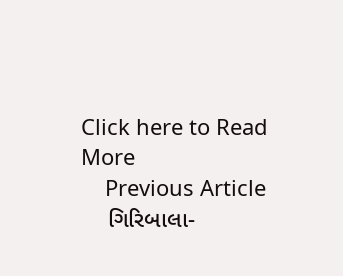Click here to Read More
    Previous Article
    ગિરિબાલા-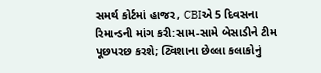સમર્થ કોર્ટમાં હાજર, CBIએ 5 દિવસના રિમાન્ડની માંગ કરી:સામ-સામે બેસાડીને ટીમ પૂછપરછ કરશે; ટ્વિશાના છેલ્લા કલાકોનું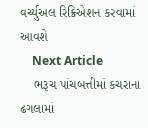વર્ચ્યુઅલ રિક્રિએશન કરવામાં આવશે
    Next Article
    ભરૂચ પાંચબત્તીમાં કચરાના ઢગલામાં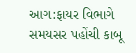આગ:ફાયર વિભાગે સમયસર પહોંચી કાબૂ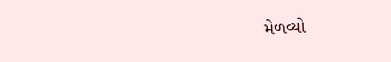મેળવ્યો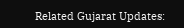Related Gujarat Updates: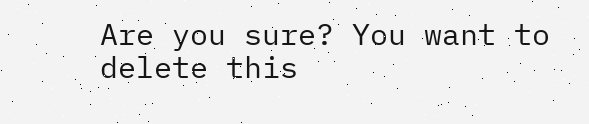Are you sure? You want to delete this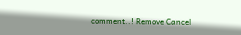comment..! Remove Cancel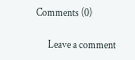Comments (0)

      Leave a comment